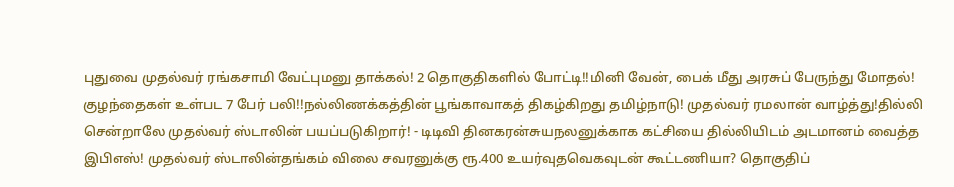புதுவை முதல்வர் ரங்கசாமி வேட்புமனு தாக்கல்! 2 தொகுதிகளில் போட்டி!!மினி வேன், பைக் மீது அரசுப் பேருந்து மோதல்! குழந்தைகள் உள்பட 7 பேர் பலி!!நல்லிணக்கத்தின் பூங்காவாகத் திகழ்கிறது தமிழ்நாடு! முதல்வர் ரமலான் வாழ்த்து!தில்லி சென்றாலே முதல்வர் ஸ்டாலின் பயப்படுகிறார்! - டிடிவி தினகரன்சுயநலனுக்காக கட்சியை தில்லியிடம் அடமானம் வைத்த இபிஎஸ்! முதல்வர் ஸ்டாலின்தங்கம் விலை சவரனுக்கு ரூ.400 உயர்வுதவெகவுடன் கூட்டணியா? தொகுதிப்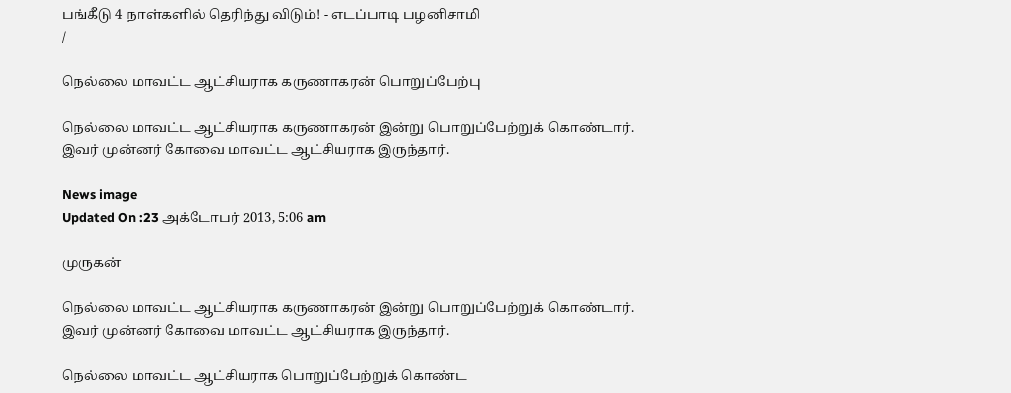பங்கீடு 4 நாள்களில் தெரிந்து விடும்! - எடப்பாடி பழனிசாமி
/

நெல்லை மாவட்ட ஆட்சியராக கருணாகரன் பொறுப்பேற்பு

நெல்லை மாவட்ட ஆட்சியராக கருணாகரன் இன்று பொறுப்பேற்றுக் கொண்டார். இவர் முன்னர் கோவை மாவட்ட ஆட்சியராக இருந்தார்.

News image
Updated On :23 அக்டோபர் 2013, 5:06 am

முருகன்

நெல்லை மாவட்ட ஆட்சியராக கருணாகரன் இன்று பொறுப்பேற்றுக் கொண்டார். இவர் முன்னர் கோவை மாவட்ட ஆட்சியராக இருந்தார்.

நெல்லை மாவட்ட ஆட்சியராக பொறுப்பேற்றுக் கொண்ட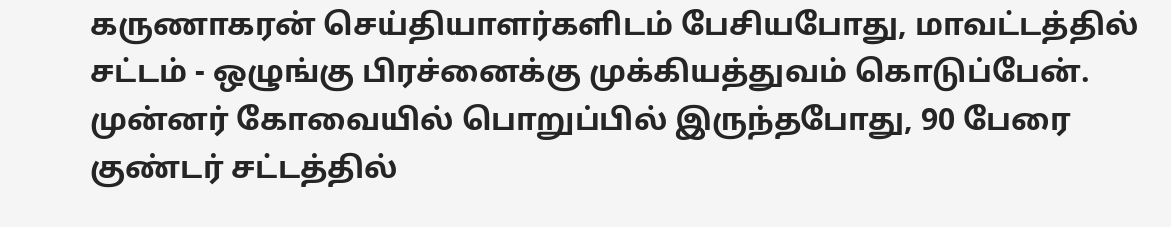கருணாகரன் செய்தியாளர்களிடம் பேசியபோது, மாவட்டத்தில் சட்டம் - ஒழுங்கு பிரச்னைக்கு முக்கியத்துவம் கொடுப்பேன். முன்னர் கோவையில் பொறுப்பில் இருந்தபோது, 90 பேரை குண்டர் சட்டத்தில்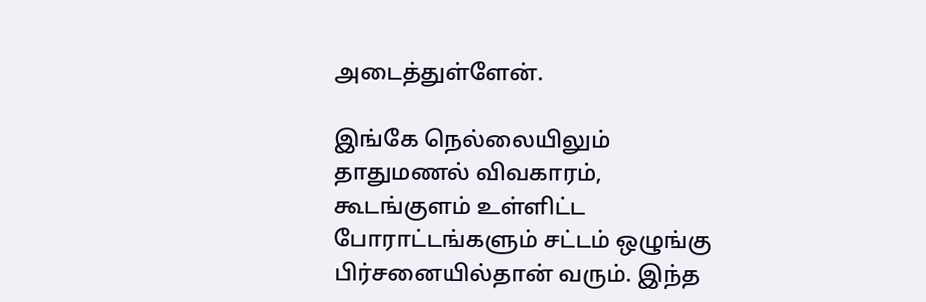அடைத்துள்ளேன்.

இங்கே நெல்லையிலும் தாதுமணல் விவகாரம், கூடங்குளம் உள்ளிட்ட போராட்டங்களும் சட்டம் ஒழுங்கு பிர்சனையில்தான் வரும். இந்த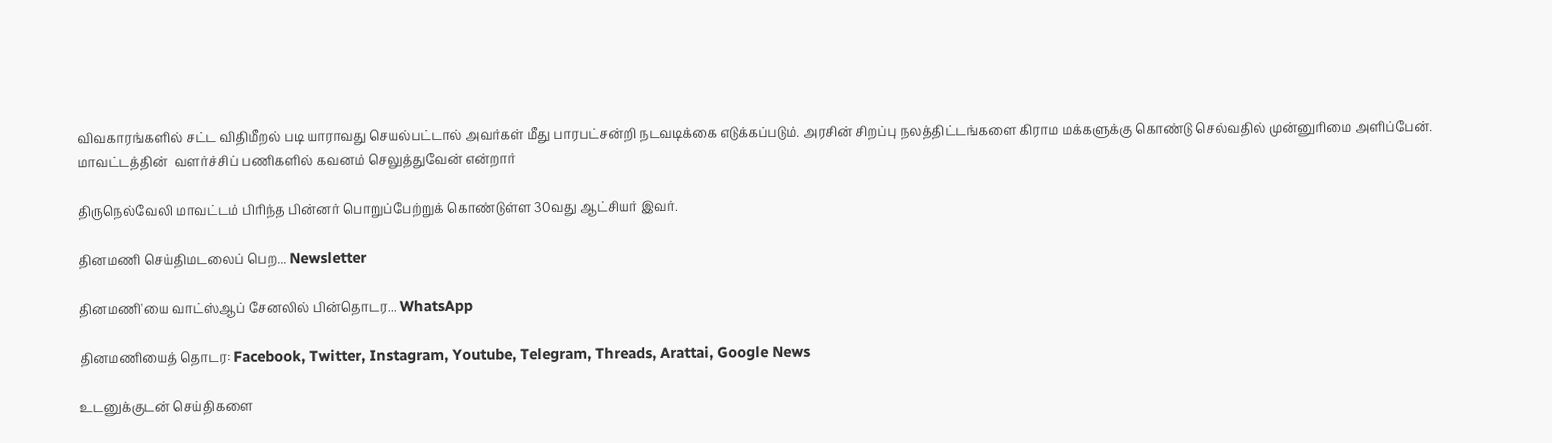விவகாரங்களில் சட்ட விதிமீறல் படி யாராவது செயல்பட்டால் அவர்கள் மீது பாரபட்சன்றி நடவடிக்கை எடுக்கப்படும். அரசின் சிறப்பு நலத்திட்டங்களை கிராம மக்களுக்கு கொண்டு செல்வதில் முன்னுரிமை அளிப்பேன். மாவட்டத்தின்  வளர்ச்சிப் பணிகளில் கவனம் செலுத்துவேன் என்றார்

திருநெல்வேலி மாவட்டம் பிரிந்த பின்னர் பொறுப்பேற்றுக் கொண்டுள்ள 30வது ஆட்சியர் இவர்.

தினமணி செய்திமடலைப் பெற... Newsletter

தினமணி'யை வாட்ஸ்ஆப் சேனலில் பின்தொடர... WhatsApp

தினமணியைத் தொடர: Facebook, Twitter, Instagram, Youtube, Telegram, Threads, Arattai, Google News

உடனுக்குடன் செய்திகளை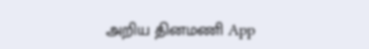அறிய தினமணி App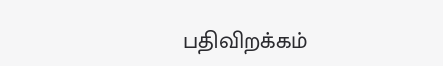பதிவிறக்கம்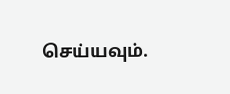செய்யவும்.